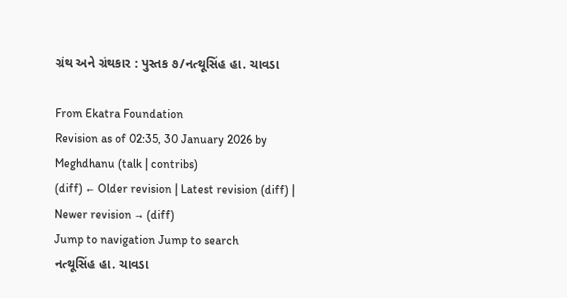ગ્રંથ અને ગ્રંથકાર : પુસ્તક ૭/નત્થૂસિંહ હા. ચાવડા

From Ekatra Foundation
Revision as of 02:35, 30 January 2026 by Meghdhanu (talk | contribs)
(diff) ← Older revision | Latest revision (diff) | Newer revision → (diff)
Jump to navigation Jump to search
નત્થૂસિંહ હા. ચાવડા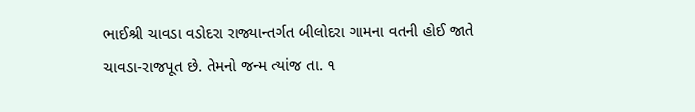ભાઈશ્રી ચાવડા વડોદરા રાજ્યાન્તર્ગત બીલોદરા ગામના વતની હોઈ જાતે ચાવડા-રાજપૂત છે. તેમનો જન્મ ત્યાંજ તા. ૧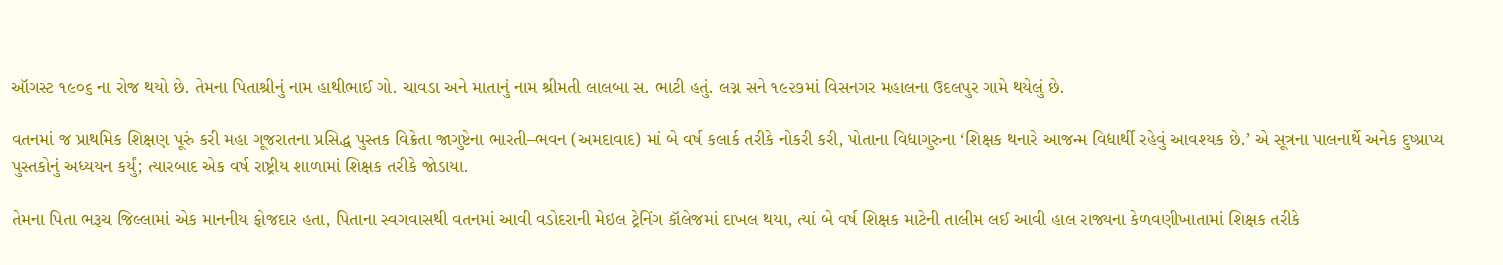ઑગસ્ટ ૧૯૦૬ ના રોજ થયો છે. તેમના પિતાશ્રીનું નામ હાથીભાઈ ગો. ચાવડા અને માતાનું નામ શ્રીમતી લાલબા સ. ભાટી હતું. લગ્ન સને ૧૯૨૭માં વિસનગર મહાલના ઉદલપુર ગામે થયેલું છે.

વતનમાં જ પ્રાથમિક શિક્ષણ પૂરું કરી મહા ગૂજરાતના પ્રસિદ્ધ પુસ્તક વિક્રેતા જાગુષ્ટેના ભારતી–ભવન (અમદાવાદ) માં બે વર્ષ કલાર્ક તરીકે નોકરી કરી, પોતાના વિદ્યાગુરુના ‘શિક્ષક થનારે આજન્મ વિદ્યાર્થી રહેવું આવશ્યક છે.’ એ સૂત્રના પાલનાર્થે અનેક દુષ્પ્રાપ્ય પુસ્તકોનું અધ્યયન કર્યું; ત્યારબાદ એક વર્ષ રાષ્ટ્રીય શાળામાં શિક્ષક તરીકે જોડાયા.

તેમના પિતા ભરૂચ જિલ્લામાં એક માનનીય ફોજદાર હતા, પિતાના સ્વગવાસથી વતનમાં આવી વડોદરાની મેઇલ ટ્રેનિંગ કૉલેજમાં દાખલ થયા, ત્યાં બે વર્ષ શિક્ષક માટેની તાલીમ લઈ આવી હાલ રાજ્યના કેળવણીખાતામાં શિક્ષક તરીકે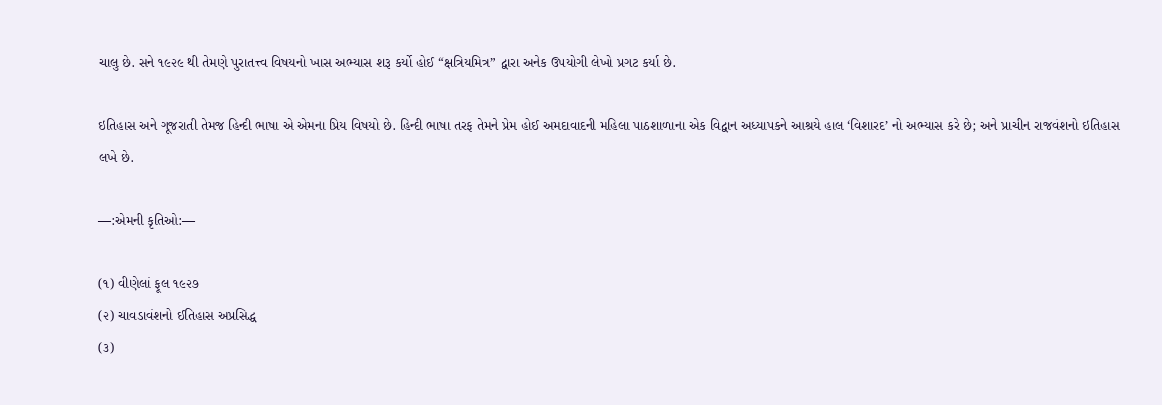ચાલુ છે. સને ૧૯૨૯ થી તેમણે પુરાતત્ત્વ વિષયનો ખાસ અભ્યાસ શરૂ કર્યો હોઈ “ક્ષત્રિયમિત્ર” દ્વારા અનેક ઉપયોગી લેખો પ્રગટ કર્યા છે.

ઇતિહાસ અને ગૂજરાતી તેમજ હિન્દી ભાષા એ એમના પ્રિય વિષયો છે. હિન્દી ભાષા તરફ તેમને પ્રેમ હોઈ અમદાવાદની મહિલા પાઠશાળાના એક વિદ્વાન અધ્યાપકને આશ્રયે હાલ ‘વિશારદ’ નો અભ્યાસ કરે છે; અને પ્રાચીન રાજવંશનો ઇતિહાસ લખે છે.

—:એમની કૃતિઓ:—

(૧) વીણેલાં ફૂલ ૧૯૨૭
(૨) ચાવડાવંશનો ઈતિહાસ અપ્રસિદ્ધ
(૩)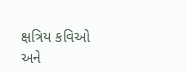ક્ષત્રિય કવિઓ અને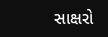સાક્ષરો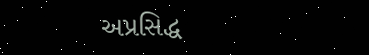અપ્રસિદ્ધ